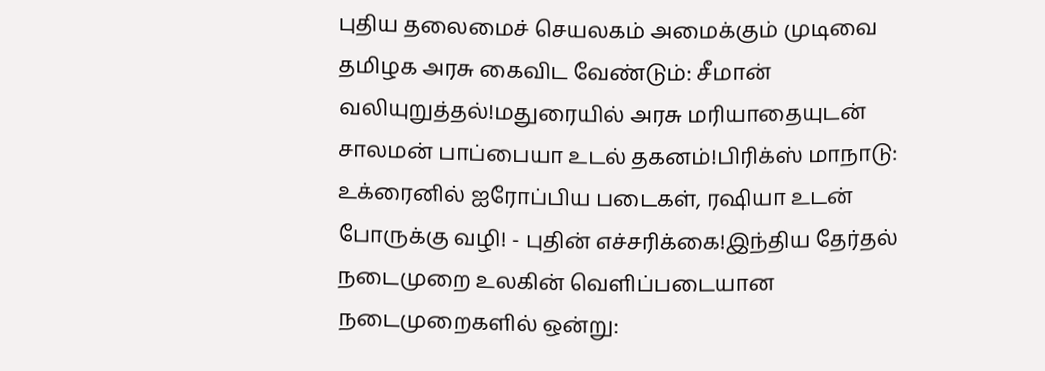புதிய தலைமைச் செயலகம் அமைக்கும் முடிவை தமிழக அரசு கைவிட வேண்டும்: சீமான் வலியுறுத்தல்!மதுரையில் அரசு மரியாதையுடன் சாலமன் பாப்பையா உடல் தகனம்!பிரிக்ஸ் மாநாடு: உக்ரைனில் ஐரோப்பிய படைகள், ரஷியா உடன் போருக்கு வழி! - புதின் எச்சரிக்கை!இந்திய தேர்தல் நடைமுறை உலகின் வெளிப்படையான நடைமுறைகளில் ஒன்று: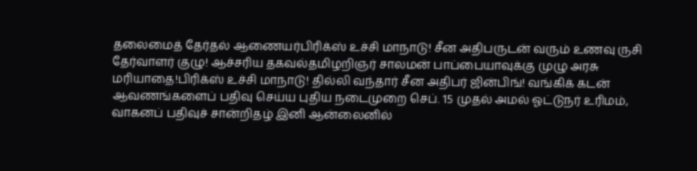தலைமைத் தேர்தல் ஆணையர்பிரிக்ஸ் உச்சி மாநாடு! சீன அதிபருடன் வரும் உணவு ருசி தேர்வாளர் குழு! ஆச்சரிய தகவல்தமிழறிஞர் சாலமன் பாப்பையாவுக்கு முழு அரசு மரியாதை!பிரிக்ஸ் உச்சி மாநாடு! தில்லி வந்தார் சீன அதிபர் ஜின்பிங்! வங்கிக் கடன் ஆவணங்களைப் பதிவு செய்ய புதிய நடைமுறை செப். 15 முதல் அமல் ஓட்டுநர் உரிமம், வாகனப் பதிவுச் சான்றிதழ் இனி ஆன்லைனில்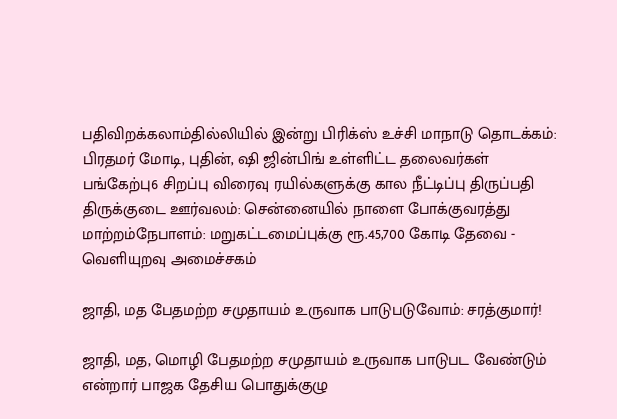பதிவிறக்கலாம்தில்லியில் இன்று பிரிக்ஸ் உச்சி மாநாடு தொடக்கம்: பிரதமர் மோடி, புதின், ஷி ஜின்பிங் உள்ளிட்ட தலைவர்கள் பங்கேற்பு6 சிறப்பு விரைவு ரயில்களுக்கு கால நீட்டிப்பு திருப்பதி திருக்குடை ஊர்வலம்: சென்னையில் நாளை போக்குவரத்து மாற்றம்நேபாளம்: மறுகட்டமைப்புக்கு ரூ.45,700 கோடி தேவை - வெளியுறவு அமைச்சகம்

ஜாதி, மத பேதமற்ற சமுதாயம் உருவாக பாடுபடுவோம்: சரத்குமார்!

ஜாதி, மத, மொழி பேதமற்ற சமுதாயம் உருவாக பாடுபட வேண்டும் என்றார் பாஜக தேசிய பொதுக்குழு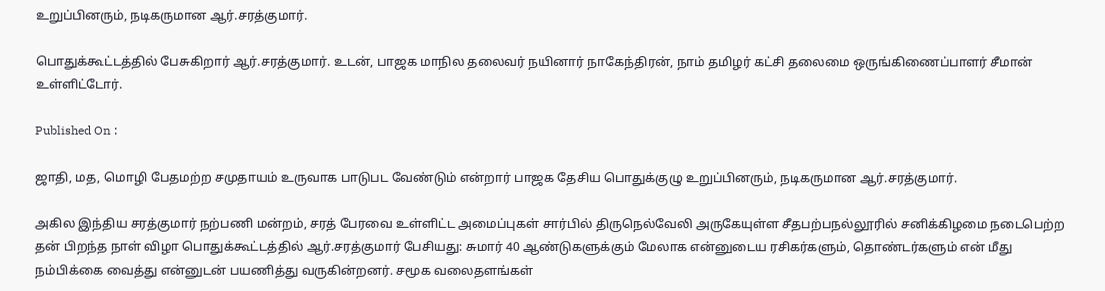உறுப்பினரும், நடிகருமான ஆர்.சரத்குமார்.

பொதுக்கூட்டத்தில் பேசுகிறார் ஆர்.சரத்குமார். உடன், பாஜக மாநில தலைவர் நயினார் நாகேந்திரன், நாம் தமிழர் கட்சி தலைமை ஒருங்கிணைப்பாளர் சீமான் உள்ளிட்டோர்.

Published On :

ஜாதி, மத, மொழி பேதமற்ற சமுதாயம் உருவாக பாடுபட வேண்டும் என்றார் பாஜக தேசிய பொதுக்குழு உறுப்பினரும், நடிகருமான ஆர்.சரத்குமார்.

அகில இந்திய சரத்குமார் நற்பணி மன்றம், சரத் பேரவை உள்ளிட்ட அமைப்புகள் சார்பில் திருநெல்வேலி அருகேயுள்ள சீதபற்பநல்லூரில் சனிக்கிழமை நடைபெற்ற தன் பிறந்த நாள் விழா பொதுக்கூட்டத்தில் ஆர்.சரத்குமார் பேசியது: சுமார் 40 ஆண்டுகளுக்கும் மேலாக என்னுடைய ரசிகர்களும், தொண்டர்களும் என் மீது நம்பிக்கை வைத்து என்னுடன் பயணித்து வருகின்றனர். சமூக வலைதளங்கள்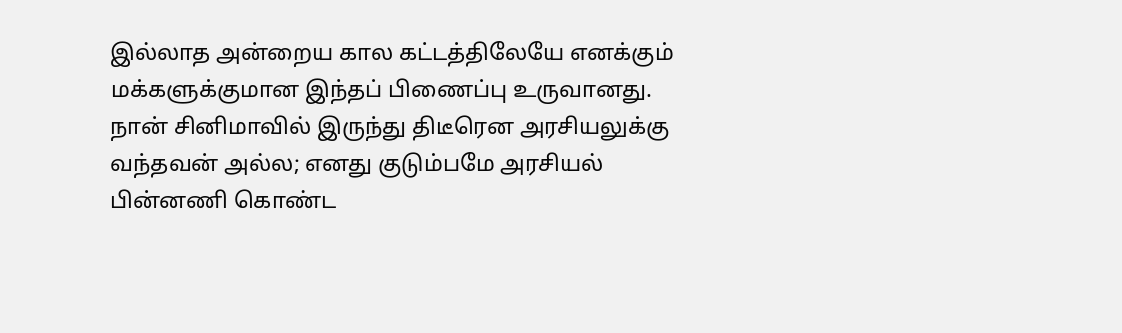இல்லாத அன்றைய கால கட்டத்திலேயே எனக்கும் மக்களுக்குமான இந்தப் பிணைப்பு உருவானது. நான் சினிமாவில் இருந்து திடீரென அரசியலுக்கு வந்தவன் அல்ல; எனது குடும்பமே அரசியல் பின்னணி கொண்ட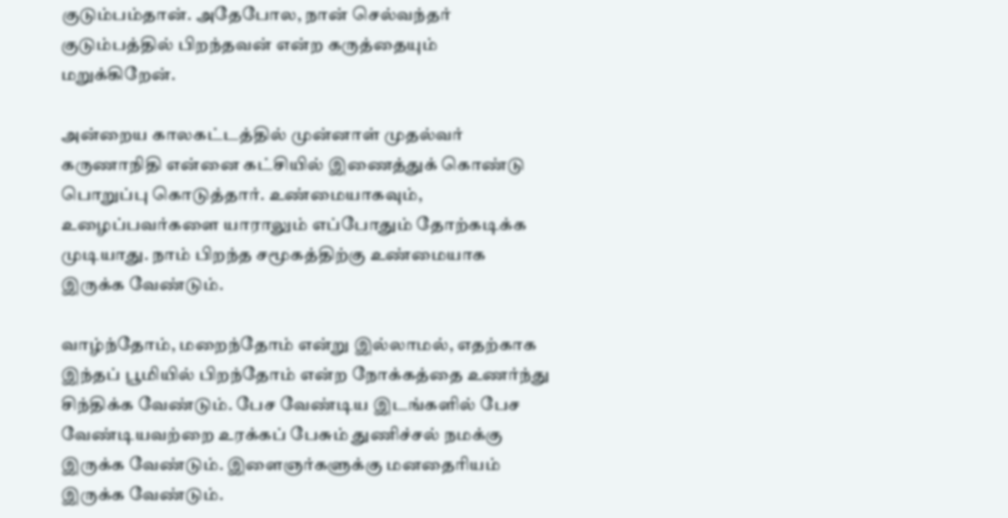குடும்பம்தான். அதேபோல, நான் செல்வந்தர் குடும்பத்தில் பிறந்தவன் என்ற கருத்தையும் மறுக்கிறேன்.

அன்றைய காலகட்டத்தில் முன்னாள் முதல்வர் கருணாநிதி என்னை கட்சியில் இணைத்துக் கொண்டு பொறுப்பு கொடுத்தார். உண்மையாகவும், உழைப்பவர்களை யாராலும் எப்போதும் தோற்கடிக்க முடியாது. நாம் பிறந்த சமூகத்திற்கு உண்மையாக இருக்க வேண்டும்.

வாழ்ந்தோம், மறைந்தோம் என்று இல்லாமல், எதற்காக இந்தப் பூமியில் பிறந்தோம் என்ற நோக்கத்தை உணர்ந்து சிந்திக்க வேண்டும். பேச வேண்டிய இடங்களில் பேச வேண்டியவற்றை உரக்கப் பேசும் துணிச்சல் நமக்கு இருக்க வேண்டும். இளைஞர்களுக்கு மனதைரியம் இருக்க வேண்டும்.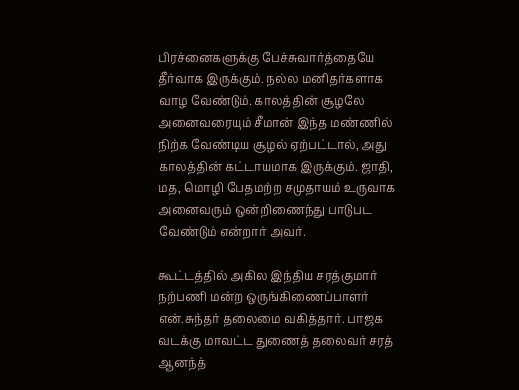பிரச்னைகளுக்கு பேச்சுவார்த்தையே தீர்வாக இருக்கும். நல்ல மனிதர்களாக வாழ வேண்டும். காலத்தின் சூழலே அனைவரையும் சீமான் இந்த மண்ணில் நிற்க வேண்டிய சூழல் ஏற்பட்டால், அது காலத்தின் கட்டாயமாக இருக்கும். ஜாதி, மத, மொழி பேதமற்ற சமுதாயம் உருவாக அனைவரும் ஒன்றிணைந்து பாடுபட வேண்டும் என்றார் அவர்.

கூட்டத்தில் அகில இந்திய சரத்குமார் நற்பணி மன்ற ஒருங்கிணைப்பாளர் என்.சுந்தர் தலைமை வகித்தார். பாஜக வடக்கு மாவட்ட துணைத் தலைவர் சரத் ஆனந்த்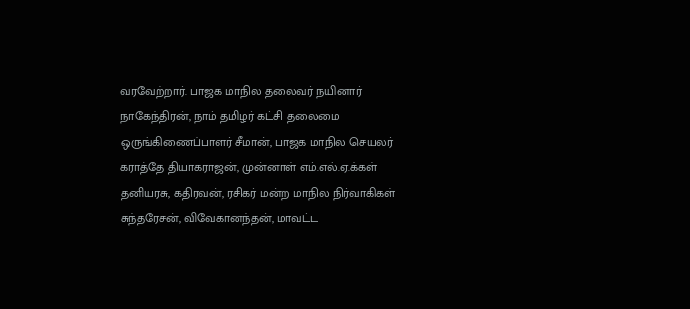வரவேற்றார். பாஜக மாநில தலைவர் நயினார் நாகேந்திரன், நாம் தமிழர் கட்சி தலைமை ஒருங்கிணைப்பாளர் சீமான், பாஜக மாநில செயலர் கராத்தே தியாகராஜன், முன்னாள் எம்.எல்.ஏ.க்கள் தனியரசு, கதிரவன், ரசிகர் மன்ற மாநில நிர்வாகிகள் சுந்தரேசன், விவேகானந்தன், மாவட்ட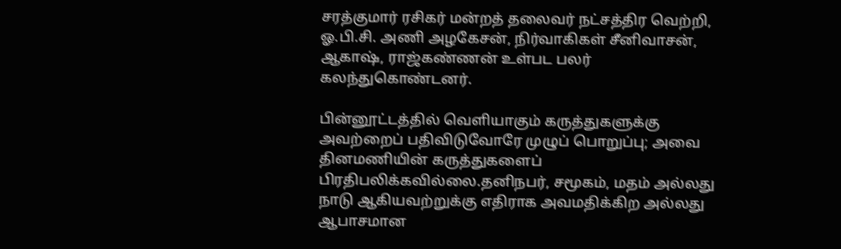சரத்குமார் ரசிகர் மன்றத் தலைவர் நட்சத்திர வெற்றி, ஓ.பி.சி. அணி அழகேசன், நிர்வாகிகள் சீனிவாசன், ஆகாஷ், ராஜ்கண்ணன் உள்பட பலர் கலந்துகொண்டனர்.

பின்னூட்டத்தில் வெளியாகும் கருத்துகளுக்கு அவற்றைப் பதிவிடுவோரே முழுப் பொறுப்பு; அவை தினமணியின் கருத்துகளைப் பிரதிபலிக்கவில்லை.தனிநபர், சமூகம், மதம் அல்லது நாடு ஆகியவற்றுக்கு எதிராக அவமதிக்கிற அல்லது ஆபாசமான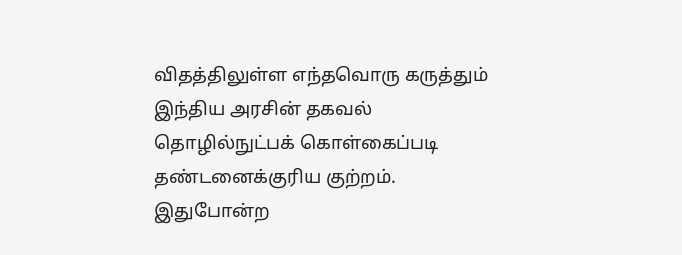விதத்திலுள்ள எந்தவொரு கருத்தும் இந்திய அரசின் தகவல் தொழில்நுட்பக் கொள்கைப்படி தண்டனைக்குரிய குற்றம். இதுபோன்ற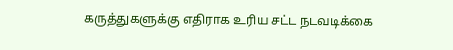கருத்துகளுக்கு எதிராக உரிய சட்ட நடவடிக்கை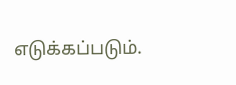எடுக்கப்படும்.